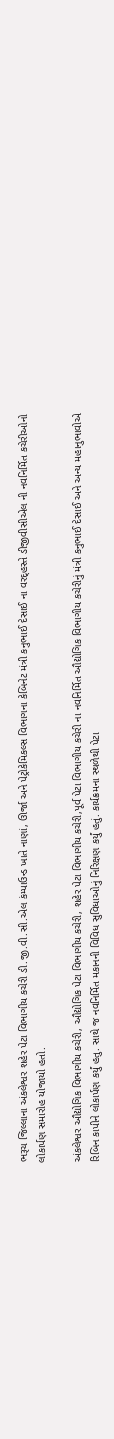ભરૂચ જિલ્લાના અંકલેશ્વર શહેર પેટા વિભાગીય કચેરી ડી.જી.વી.સી.એલ કંમ્પાઉન્ડ ખાતે નાણાં, ઊર્જા અને પેટ્રોકેમિકલ્સ વિભાગના કેબિનેટ મંત્રી કનુભાઈ દેસાઈ ના વરદ્હસ્તે ડીજીવીસીએલ ની નવનિર્મિત કચેરીઓનો લોકાર્પણ સમારોહ યોજાયો હતો.

અંકલેશ્વર ઔદ્યોગિક વિભાગીય કચેરી, ઔદ્યોગિક પેટા વિભાગીય કચેરી, શહેર પેટા વિભાગીય કચેરી,પૂર્વ પેટા વિભાગીય કચેરી ના નવનિર્મિત ઔદ્યોગિક વિભાગીય કચેરીનું મંત્રી કનુભાઈ દેસાઈ અને અન્ય મહાનુભાવોએ રિબિન કાપીને લોકાર્પણ કર્યું હતુ. સાથે જ નવનિર્મિત મકાનની વિવિધ સુવિધાઓનું નિરિક્ષણ કર્યું હતું. કાર્યક્રમના સ્થળેથી પેટા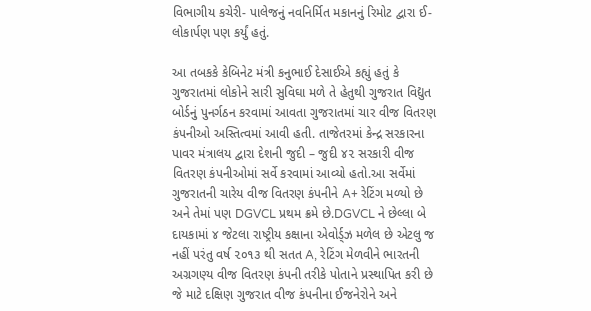વિભાગીય કચેરી- પાલેજનું નવનિર્મિત મકાનનું રિમોટ દ્વારા ઈ-લોકાર્પણ પણ કર્યું હતું.

આ તબકકે કેબિનેટ મંત્રી કનુભાઈ દેસાઈએ કહ્યું હતું કે ગુજરાતમાં લોકોને સારી સુવિઘા મળે તે હેતુથી ગુજરાત વિદ્યુત બોર્ડનું પુનર્ગઠન કરવામાં આવતા ગુજરાતમાં ચાર વીજ વિતરણ કંપનીઓ અસ્તિત્વમાં આવી હતી. તાજેતરમાં કેન્દ્ર સરકારના પાવર મંત્રાલય દ્વારા દેશની જુદી – જુદી ૪૨ સરકારી વીજ વિતરણ કંપનીઓમાં સર્વે કરવામાં આવ્યો હતો.આ સર્વેમાં ગુજરાતની ચારેય વીજ વિતરણ કંપનીને A+ રેટિંગ મળ્યો છે અને તેમાં પણ DGVCL પ્રથમ ક્રમે છે.DGVCL ને છેલ્લા બે દાયકામાં ૪ જેટલા રાષ્ટ્રીય કક્ષાના એવોર્ડ્ઝ મળેલ છે એટલુ જ નહીં પરંતુ વર્ષ ૨૦૧૩ થી સતત A, રેટિંગ મેળવીને ભારતની અગ્રગણ્ય વીજ વિતરણ કંપની તરીકે પોતાને પ્રસ્થાપિત કરી છે જે માટે દક્ષિણ ગુજરાત વીજ કંપનીના ઈજનેરોને અને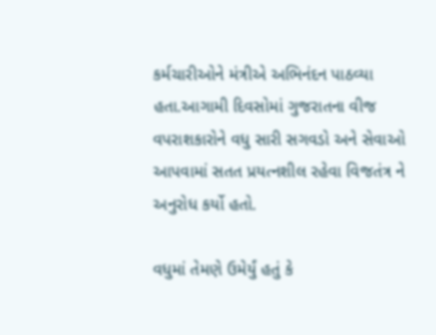કર્મચારીઓને મંત્રીએ અભિનંદન પાઠવ્યા હતા.આગામી દિવસોમાં ગુજરાતના વીજ વપરાશકારોને વધુ સારી સગવડો અને સેવાઓ આપવામાં સતત પ્રયત્નશીલ રહેવા વિજતંત્ર ને અનુરોધ કર્યો હતો.

વધુમાં તેમણે ઉમેર્યું હતું કે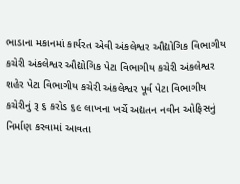ભાડાના મકાનમાં કાર્યરત એવી અંકલેશ્વર ઔદ્યોગિક વિભાગીય કચેરી અંકલેશ્વર ઔદ્યોગિક પેટા વિભાગીય કચેરી અંકલેશ્વર શહેર પેટા વિભાગીય કચેરી અંકલેશ્વર પૂર્વ પેટા વિભાગીય કચેરીનું રૂ ૬ કરોડ ૬૯ લાખના ખર્ચે અદ્યતન નવીન ઓફિસનું નિર્માણ કરવામાં આવતા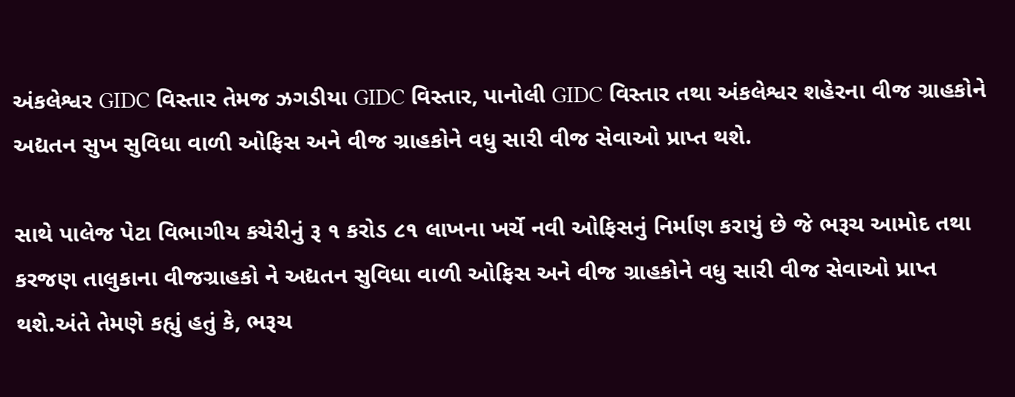અંકલેશ્વર GIDC વિસ્તાર તેમજ ઝગડીયા GIDC વિસ્તાર, પાનોલી GIDC વિસ્તાર તથા અંકલેશ્વર શહેરના વીજ ગ્રાહકોને અદ્યતન સુખ સુવિધા વાળી ઓફિસ અને વીજ ગ્રાહકોને વધુ સારી વીજ સેવાઓ પ્રાપ્ત થશે.

સાથે પાલેજ પેટા વિભાગીય કચેરીનું રૂ ૧ કરોડ ૮૧ લાખના ખર્ચે નવી ઓફિસનું નિર્માણ કરાયું છે જે ભરૂચ આમોદ તથા કરજણ તાલુકાના વીજગ્રાહકો ને અદ્યતન સુવિધા વાળી ઓફિસ અને વીજ ગ્રાહકોને વધુ સારી વીજ સેવાઓ પ્રાપ્ત થશે.અંતે તેમણે કહ્યું હતું કે, ભરૂચ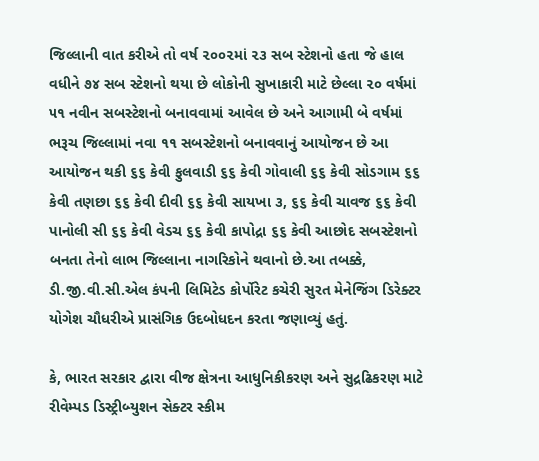જિલ્લાની વાત કરીએ તો વર્ષ ૨૦૦૨માં ૨૩ સબ સ્ટેશનો હતા જે હાલ વધીને ૭૪ સબ સ્ટેશનો થયા છે લોકોની સુખાકારી માટે છેલ્લા ૨૦ વર્ષમાં ૫૧ નવીન સબસ્ટેશનો બનાવવામાં આવેલ છે અને આગામી બે વર્ષમાં ભરૂચ જિલ્લામાં નવા ૧૧ સબસ્ટેશનો બનાવવાનું આયોજન છે આ આયોજન થકી ૬૬ કેવી ફુલવાડી ૬૬ કેવી ગોવાલી ૬૬ કેવી સોડગામ ૬૬ કેવી તણછા ૬૬ કેવી દીવી ૬૬ કેવી સાયખા ૩, ૬૬ કેવી ચાવજ ૬૬ કેવી પાનોલી સી ૬૬ કેવી વેડચ ૬૬ કેવી કાપોદ્રા ૬૬ કેવી આછોદ સબસ્ટેશનો બનતા તેનો લાભ જિલ્લાના નાગરિકોને થવાનો છે.આ તબક્કે, ડી.જી.વી.સી.એલ કંપની લિમિટેડ કોર્પોરેટ કચેરી સુરત મેનેજિંગ ડિરેક્ટર યોગેશ ચૌધરીએ પ્રાસંગિક ઉદબોધદન કરતા જણાવ્યું હતું.

કે, ભારત સરકાર દ્વારા વીજ ક્ષેત્રના આધુનિકીકરણ અને સુદ્રઢિકરણ માટે રીવેમ્પડ ડિસ્ટ્રીબ્યુશન સેક્ટર સ્કીમ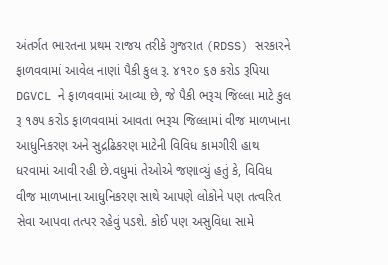અંતર્ગત ભારતના પ્રથમ રાજય તરીકે ગુજરાત (RDSS) સરકારને ફાળવવામાં આવેલ નાણાં પૈકી કુલ રૂ. ૪૧૨૦ ૬૭ કરોડ રૂપિયા DGVCL ને ફાળવવામાં આવ્યા છે, જે પૈકી ભરૂચ જિલ્લા માટે કુલ રૂ ૧૭૫ કરોડ ફાળવવામાં આવતા ભરૂચ જિલ્લામાં વીજ માળખાના આધુનિકરણ અને સુદ્રઢિકરણ માટેની વિવિધ કામગીરી હાથ ધરવામાં આવી રહી છે.વધુમાં તેઓએ જણાવ્યું હતું કે, વિવિધ વીજ માળખાના આધુનિકરણ સાથે આપણે લોકોને પણ તત્વરિત સેવા આપવા તત્પર રહેવું પડશે. કોઈ પણ અસુવિધા સામે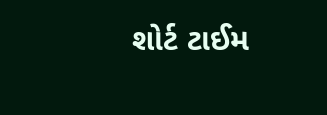શોર્ટ ટાઈમ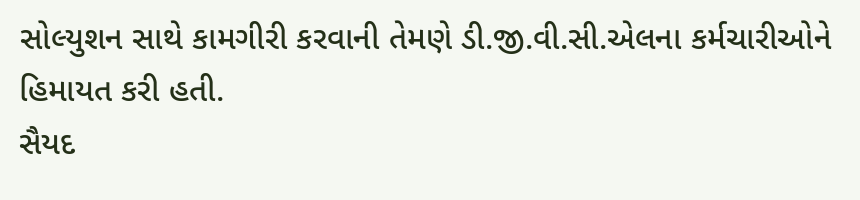સોલ્યુશન સાથે કામગીરી કરવાની તેમણે ડી.જી.વી.સી.એલના કર્મચારીઓને હિમાયત કરી હતી.
સૈયદ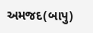અમજદ(બાપુ)